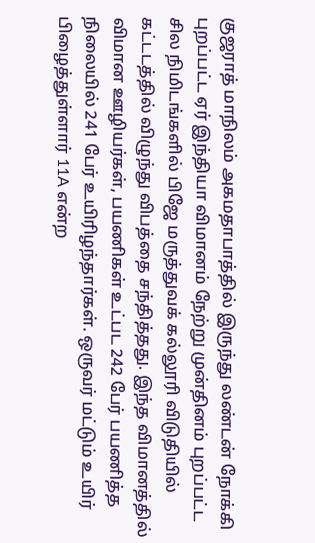குஜராத் மாநிலம் அகமதாபாத்தில் இருந்து லண்டன் நோக்கி புறப்பட்ட ஏர் இந்தியா விமானம் நேற்று முன்தினம் புறப்பட்ட சில நிமிடங்களில் பிஜே மருத்துவக் கல்லூரி விடுதியில் கட்டடத்தில் விழுந்து விபத்தை சந்தித்தது. இந்த விமானத்தில் விமான ஊழியர்கள், பயணிகள் உட்பட 242 பேர் பயணித்த நிலையில் 241 பேர் உயிரிழந்தார்கள். ஒருவர் மட்டும் உயிர் பிழைத்துள்ளார் 11A என்ற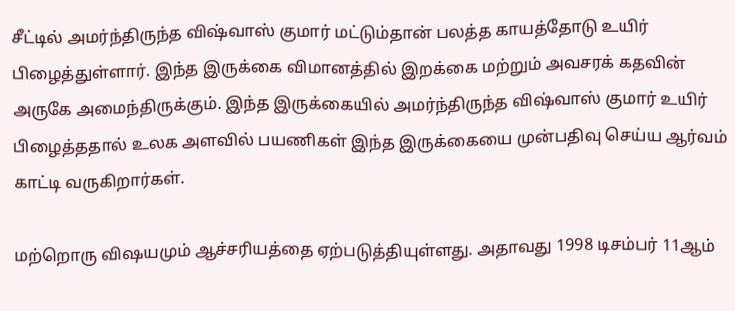சீட்டில் அமர்ந்திருந்த விஷ்வாஸ் குமார் மட்டும்தான் பலத்த காயத்தோடு உயிர் பிழைத்துள்ளார். இந்த இருக்கை விமானத்தில் இறக்கை மற்றும் அவசரக் கதவின் அருகே அமைந்திருக்கும். இந்த இருக்கையில் அமர்ந்திருந்த விஷ்வாஸ் குமார் உயிர் பிழைத்ததால் உலக அளவில் பயணிகள் இந்த இருக்கையை முன்பதிவு செய்ய ஆர்வம் காட்டி வருகிறார்கள்.

மற்றொரு விஷயமும் ஆச்சரியத்தை ஏற்படுத்தியுள்ளது. அதாவது 1998 டிசம்பர் 11ஆம்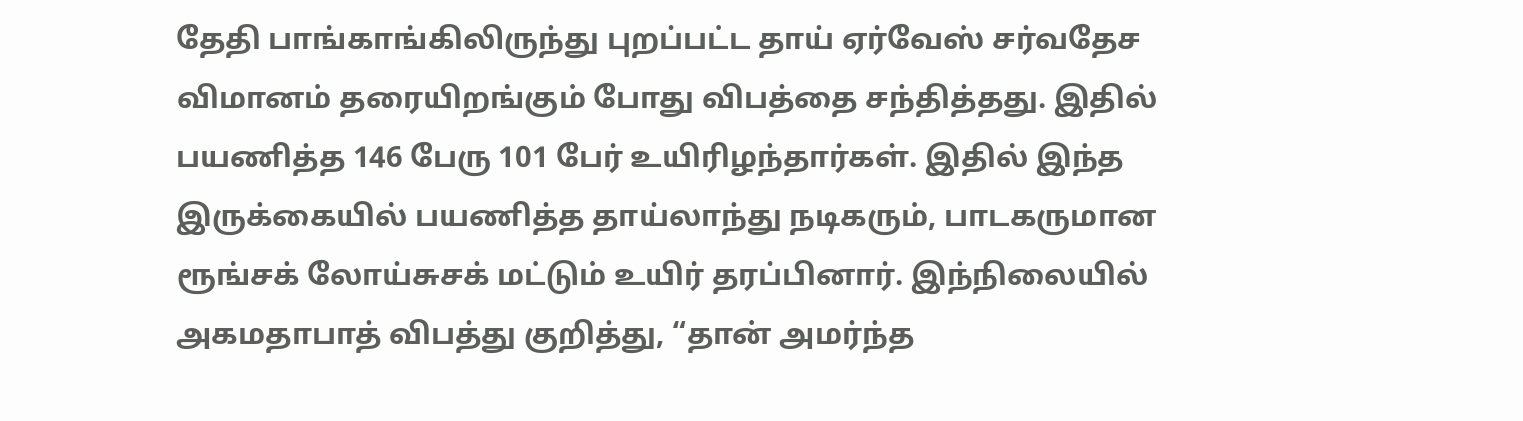தேதி பாங்காங்கிலிருந்து புறப்பட்ட தாய் ஏர்வேஸ் சர்வதேச விமானம் தரையிறங்கும் போது விபத்தை சந்தித்தது. இதில் பயணித்த 146 பேரு 101 பேர் உயிரிழந்தார்கள். இதில் இந்த இருக்கையில் பயணித்த தாய்லாந்து நடிகரும், பாடகருமான ரூங்சக் லோய்சுசக் மட்டும் உயிர் தரப்பினார். இந்நிலையில் அகமதாபாத் விபத்து குறித்து, “தான் அமர்ந்த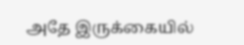அதே இருக்கையில்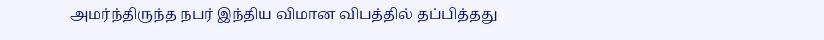அமர்ந்திருந்த நபர் இந்திய விமான விபத்தில் தப்பித்தது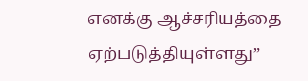எனக்கு ஆச்சரியத்தை ஏற்படுத்தியுள்ளது”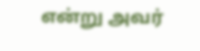என்று அவர்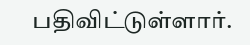பதிவிட்டுள்ளார்.